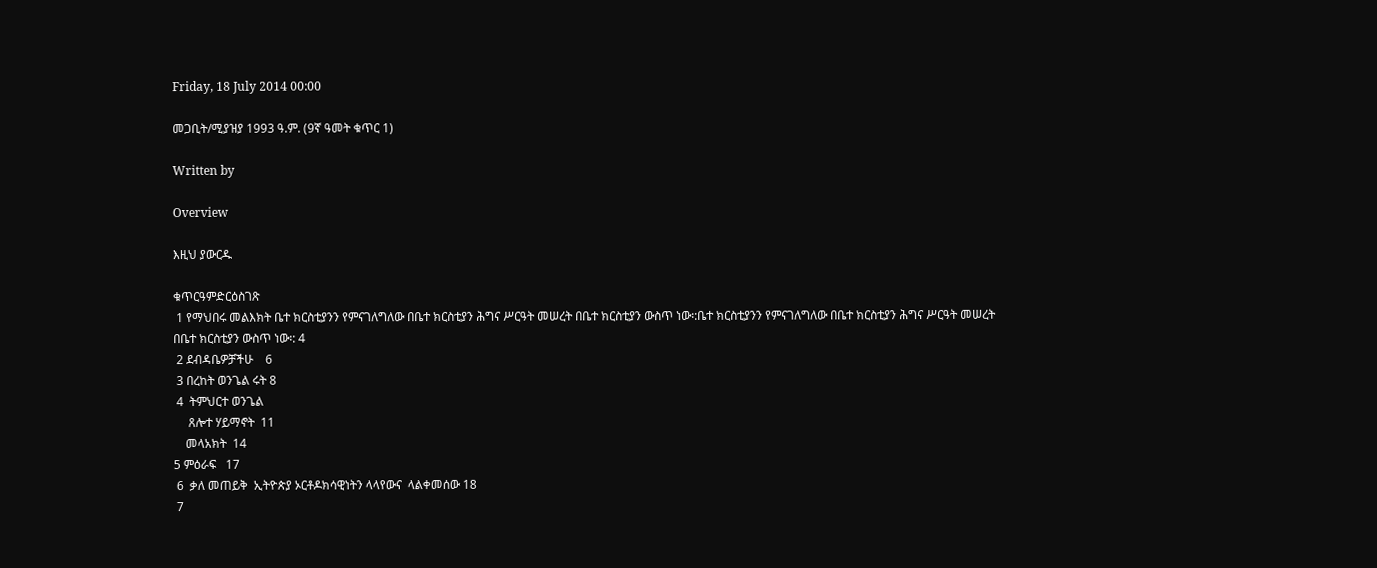Friday, 18 July 2014 00:00

መጋቢት/ሚያዝያ 1993 ዓ.ም. (9ኛ ዓመት ቁጥር 1)

Written by

Overview

እዚህ ያውርዱ

ቁጥርዓምድርዕስገጽ
 1 የማህበሩ መልእክት ቤተ ክርስቲያንን የምናገለግለው በቤተ ክርስቲያን ሕግና ሥርዓት መሠረት በቤተ ክርስቲያን ውስጥ ነው፡:ቤተ ክርስቲያንን የምናገለግለው በቤተ ክርስቲያን ሕግና ሥርዓት መሠረት በቤተ ክርስቲያን ውስጥ ነው፡: 4
 2 ደብዳቤዎቻችሁ    6
 3 በረከት ወንጌል ሩት 8
 4  ትምህርተ ወንጌል
     ጸሎተ ሃይማኖት  11
    መላአክት  14
5 ምዕራፍ   17
 6  ቃለ መጠይቅ  ኢትዮጵያ ኦርቶዶክሳዊነትን ላላየውና  ላልቀመሰው 18
 7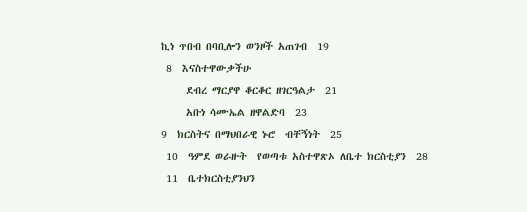ኪነ ጥበብ በባቢሎን ወንዞች አጠገብ  19
 8  እናስተዋውቃችሁ
     ደብረ ማርያዋ ቆርቆር ዘገርዓልታ  21
     አቡነ ሳሙኤል ዘዋልድባ  23
9  ክርስትና በማህበራዊ ኑሮ  ብቸኝነት  25
 10  ዓምደ ወራዙት  የወጣቱ አስተዋጽኦ ለቤተ ክርስቲያን  28
 11  ቤተክርስቲያንህን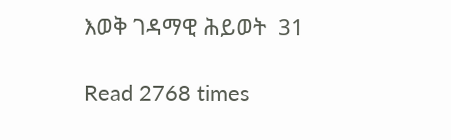እወቅ ገዳማዊ ሕይወት  31

Read 2768 times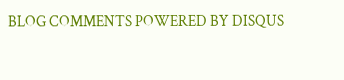BLOG COMMENTS POWERED BY DISQUS